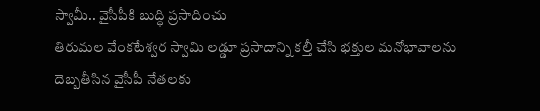స్వామీ.. వైసీపీకి బుద్ధి ప్రసాదించు
తిరుమల వేంకటేశ్వర స్వామి లడ్డూ ప్రసాదాన్ని కల్తీ చేసి భక్తుల మనోభావాలను దెబ్బతీసిన వైసీపీ నేతలకు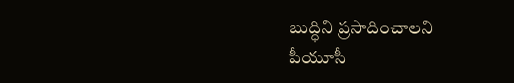బుద్ధిని ప్రసాదించాలని పీయూసీ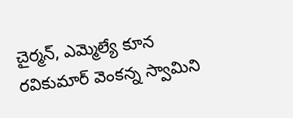చైర్మన్, ఎమ్మెల్యే కూన రవికుమార్ వెంకన్న స్వామిని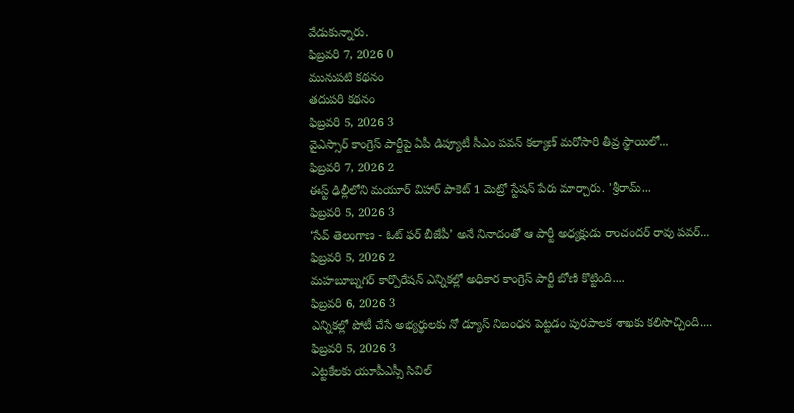వేడుకున్నారు.
ఫిబ్రవరి 7, 2026 0
మునుపటి కథనం
తదుపరి కథనం
ఫిబ్రవరి 5, 2026 3
వైఎస్సార్ కాంగ్రెస్ పార్టీపై ఏపీ డిప్యూటీ సీఎం పవన్ కల్యాణ్ మరోసారి తీవ్ర స్థాయిలో...
ఫిబ్రవరి 7, 2026 2
ఈస్ట్ ఢిల్లీలోని మయూర్ విహార్ పాకెట్ 1 మెట్రో స్టేషన్ పేరు మార్చారు. 'శ్రీరామ్...
ఫిబ్రవరి 5, 2026 3
‘సేవ్ తెలంగాణ - ఓట్ ఫర్ బీజేపీ’ అనే నినాదంతో ఆ పార్టీ అధ్యక్షుడు రాంచందర్ రావు పవర్...
ఫిబ్రవరి 5, 2026 2
మహబూబ్నగర్ కార్పొరేషన్ ఎన్నికల్లో అధికార కాంగ్రెస్ పార్టీ బోణి కొట్టింది....
ఫిబ్రవరి 6, 2026 3
ఎన్నికల్లో పోటీ చేసే అభ్యర్థులకు నో డ్యూస్ నిబంధన పెట్టడం పురపాలక శాఖకు కలిసొచ్చింది....
ఫిబ్రవరి 5, 2026 3
ఎట్టకేలకు యూపీఎస్సీ సివిల్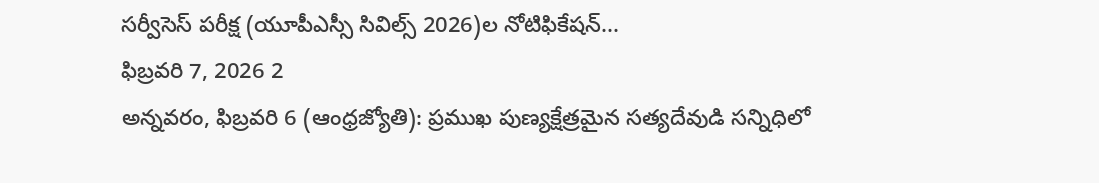సర్వీసెస్ పరీక్ష (యూపీఎస్సీ సివిల్స్ 2026)ల నోటిఫికేషన్...
ఫిబ్రవరి 7, 2026 2
అన్నవరం, ఫిబ్రవరి 6 (ఆంధ్రజ్యోతి): ప్రముఖ పుణ్యక్షేత్రమైన సత్యదేవుడి సన్నిధిలో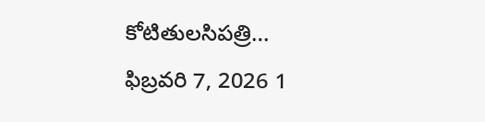కోటితులసిపత్రి...
ఫిబ్రవరి 7, 2026 1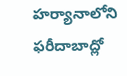హర్యానాలోని ఫరీదాబాద్లో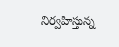నిర్వహిస్తున్న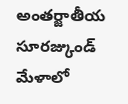అంతర్జాతీయ సూరజ్కుండ్ మేళాలో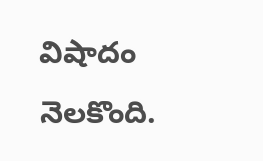విషాదం నెలకొంది.